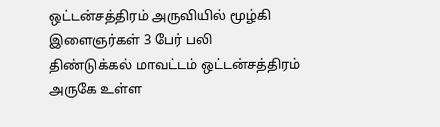ஒட்டன்சத்திரம் அருவியில் மூழ்கி இளைஞர்கள் 3 பேர் பலி
திண்டுக்கல் மாவட்டம் ஒட்டன்சத்திரம் அருகே உள்ள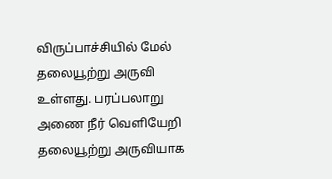விருப்பாச்சியில் மேல் தலையூற்று அருவி உள்ளது. பரப்பலாறு அணை நீர் வெளியேறி தலையூற்று அருவியாக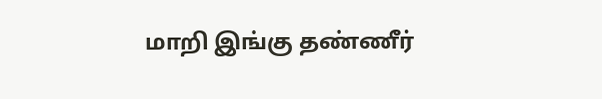மாறி இங்கு தண்ணீர்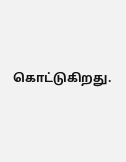கொட்டுகிறது.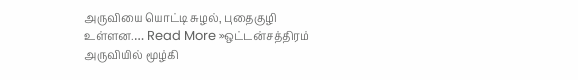அருவியை யொட்டி சுழல், புதைகுழி உள்ளன.… Read More »ஒட்டன்சத்திரம் அருவியில் மூழ்கி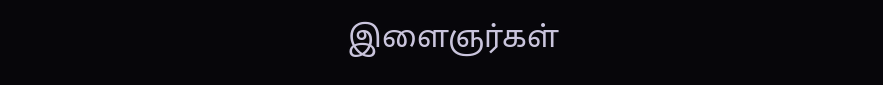இளைஞர்கள்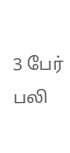3 பேர் பலி